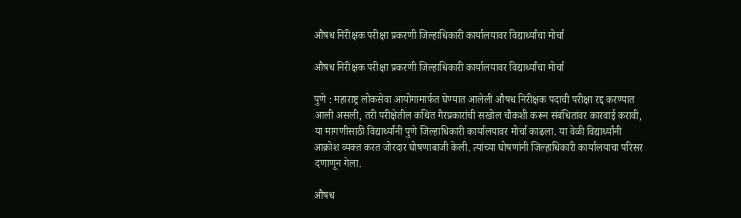औषध निरीक्षक परीक्षा प्रकरणी जिल्हाधिकारी कार्यालयावर विद्यार्थ्यांचा मोर्चा

औषध निरीक्षक परीक्षा प्रकरणी जिल्हाधिकारी कार्यालयावर विद्यार्थ्यांचा मोर्चा

पुणे : महाराष्ट्र लोकसेवा आयोगामार्फत घेण्यात आलेली औषध निरीक्षक पदाची परीक्षा रद्द करण्यात आली असली, तरी परीक्षेतील कथित गैरप्रकारांची सखोल चौकशी करून संबंधितांवर कारवाई करावी, या मागणीसाठी विद्यार्थ्यांनी पुणे जिल्हाधिकारी कार्यालयावर मोर्चा काढला. या वेळी विद्यार्थ्यांनी आक्रोश व्यक्त करत जोरदार घोषणाबाजी केली. त्यांच्या घोषणांनी जिल्हाधिकारी कार्यालयाचा परिसर दणाणून गेला.

औषध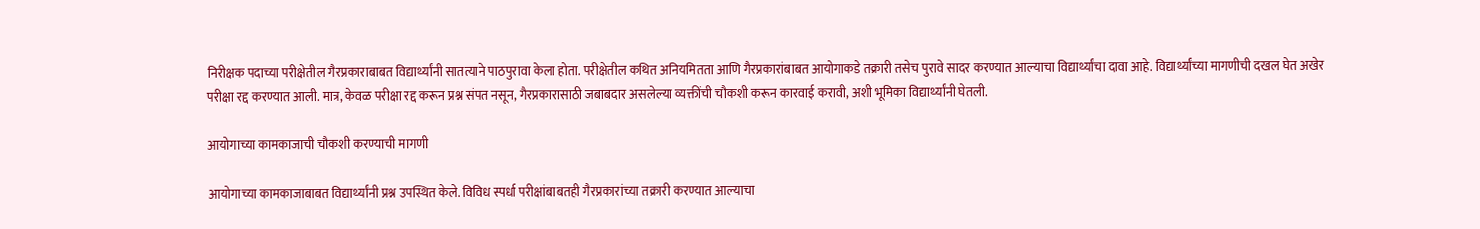निरीक्षक पदाच्या परीक्षेतील गैरप्रकाराबाबत विद्यार्थ्यांनी सातत्याने पाठपुरावा केला होता. परीक्षेतील कथित अनियमितता आणि गैरप्रकारांबाबत आयोगाकडे तक्रारी तसेच पुरावे सादर करण्यात आल्याचा विद्यार्थ्यांचा दावा आहे. विद्यार्थ्यांच्या मागणीची दखल घेत अखेर परीक्षा रद्द करण्यात आली. मात्र, केवळ परीक्षा रद्द करून प्रश्न संपत नसून, गैरप्रकारासाठी जबाबदार असलेल्या व्यक्तींची चौकशी करून कारवाई करावी, अशी भूमिका विद्यार्थ्यांनी घेतली.

आयोगाच्या कामकाजाची चौकशी करण्याची मागणी

आयोगाच्या कामकाजाबाबत विद्यार्थ्यांनी प्रश्न उपस्थित केले. विविध स्पर्धा परीक्षांबाबतही गैरप्रकारांच्या तक्रारी करण्यात आल्याचा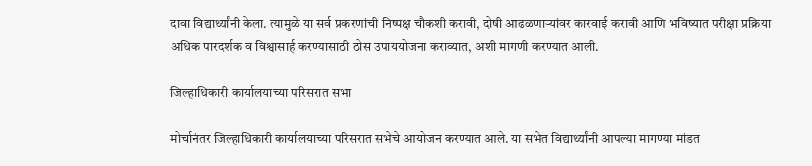दावा विद्यार्थ्यांनी केला. त्यामुळे या सर्व प्रकरणांची निष्पक्ष चौकशी करावी, दोषी आढळणाऱ्यांवर कारवाई करावी आणि भविष्यात परीक्षा प्रक्रिया अधिक पारदर्शक व विश्वासार्ह करण्यासाठी ठोस उपाययोजना कराव्यात, अशी मागणी करण्यात आली.

जिल्हाधिकारी कार्यालयाच्या परिसरात सभा

मोर्चानंतर जिल्हाधिकारी कार्यालयाच्या परिसरात सभेचे आयोजन करण्यात आले. या सभेत विद्यार्थ्यांनी आपल्या मागण्या मांडत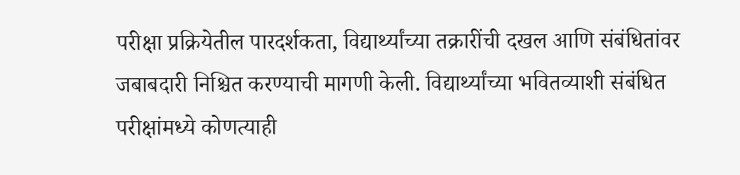परीक्षा प्रक्रियेतील पारदर्शकता, विद्यार्थ्यांच्या तक्रारींची दखल आणि संबंधितांवर जबाबदारी निश्चित करण्याची मागणी केली. विद्यार्थ्यांच्या भवितव्याशी संबंधित परीक्षांमध्ये कोणत्याही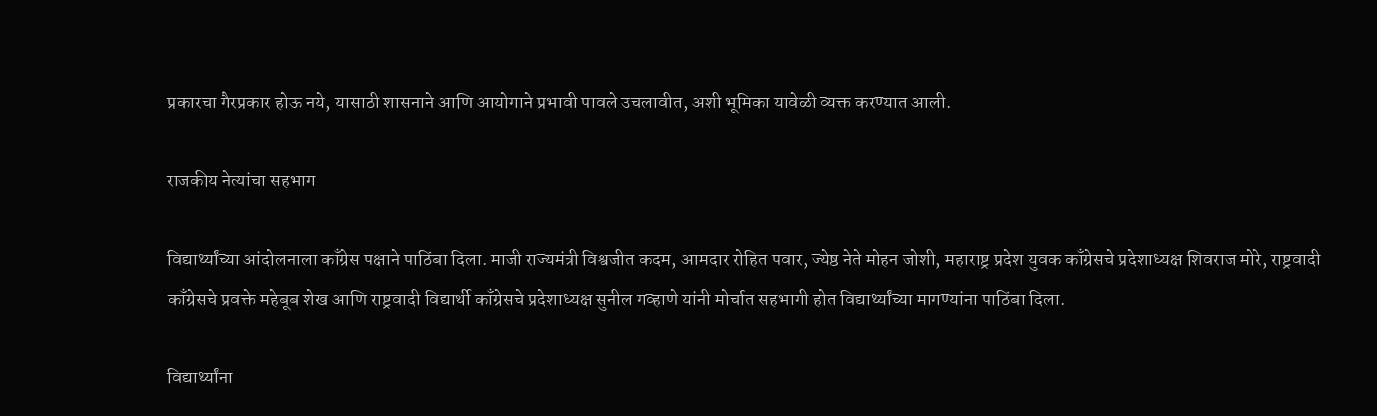प्रकारचा गैरप्रकार होऊ नये, यासाठी शासनाने आणि आयोगाने प्रभावी पावले उचलावीत, अशी भूमिका यावेळी व्यक्त करण्यात आली.

राजकीय नेत्यांचा सहभाग

विद्यार्थ्यांच्या आंदोलनाला काँग्रेस पक्षाने पाठिंबा दिला. माजी राज्यमंत्री विश्वजीत कदम, आमदार रोहित पवार, ज्येष्ठ नेते मोहन जोशी, महाराष्ट्र प्रदेश युवक काँग्रेसचे प्रदेशाध्यक्ष शिवराज मोरे, राष्ट्रवादी काँग्रेसचे प्रवक्ते महेबूब शेख आणि राष्ट्रवादी विद्यार्थी काँग्रेसचे प्रदेशाध्यक्ष सुनील गव्हाणे यांनी मोर्चात सहभागी होत विद्यार्थ्यांच्या मागण्यांना पाठिंबा दिला.

विद्यार्थ्यांना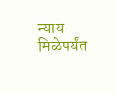न्याय मिळेपर्यंत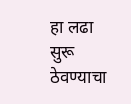हा लढा सुरू ठेवण्याचा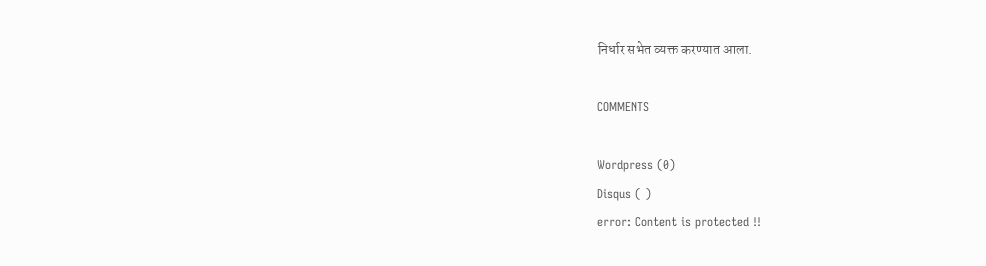निर्धार सभेत व्यक्त करण्यात आला.

COMMENTS

Wordpress (0)
Disqus ( )
error: Content is protected !!